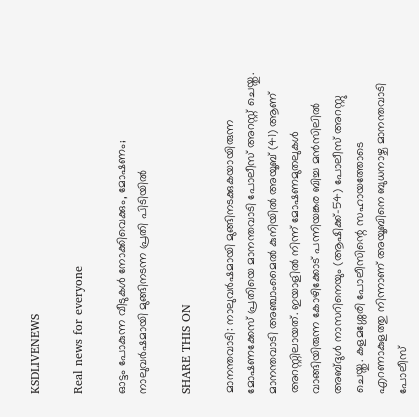KSDLIVENEWS

Real news for everyone

ഓട്ടം പോകുന്ന വീടുകള്‍ നോക്കിവെക്കും, മോഷണം; നാലുവര്‍ഷമായി മുങ്ങിനടന്ന പ്രതി പിടിയില്‍

SHARE THIS ON

മാനന്തവാടി: നാലുവര്‍ഷമായി മുങ്ങിനടക്കുകയായിരുന്ന മോഷണക്കേസ് പ്രതിയെ മാനന്തവാടി പോലീസ് അറസ്റ്റ് ചെയ്തു. മാനന്തവാടി അഞ്ചാംമൈല്‍ കുനിയില്‍ അയൂബ് (41) ആണ് അറസ്റ്റിലായത്. ഇയാളില്‍ നിന്ന് മോഷണമുതലുകള്‍ വാങ്ങിയിരുന്ന കോഴിക്കോട് പന്നിയങ്കര ബിച്ച മന്‍സിലില്‍ അബ്ദുള്‍ നാസറിനെയും (ആഷിക്ക്-54) പോലീസ് അറസ്റ്റു ചെയ്തു. കളമശ്ശേരി പോലീസിന്റെ സഹായത്തോടെ എറണാകുളത്തു നിന്നാണ് അയൂബിനെ ബുധനാഴ്ച മാനന്തവാടി പോലീസ്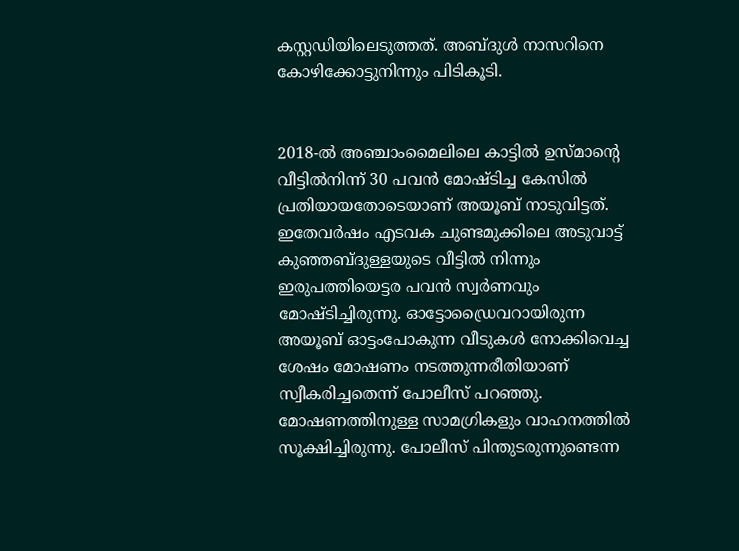കസ്റ്റഡിയിലെടുത്തത്. അബ്ദുള്‍ നാസറിനെ കോഴിക്കോട്ടുനിന്നും പിടികൂടി.


2018-ല്‍ അഞ്ചാംമൈലിലെ കാട്ടില്‍ ഉസ്മാന്റെ വീട്ടില്‍നിന്ന് 30 പവന്‍ മോഷ്ടിച്ച കേസില്‍ പ്രതിയായതോടെയാണ് അയൂബ് നാടുവിട്ടത്. ഇതേവര്‍ഷം എടവക ചുണ്ടമുക്കിലെ അടുവാട്ട് കുഞ്ഞബ്ദുള്ളയുടെ വീട്ടില്‍ നിന്നും ഇരുപത്തിയെട്ടര പവന്‍ സ്വര്‍ണവും മോഷ്ടിച്ചിരുന്നു. ഓട്ടോഡ്രൈവറായിരുന്ന അയൂബ് ഓട്ടംപോകുന്ന വീടുകള്‍ നോക്കിവെച്ച ശേഷം മോഷണം നടത്തുന്നരീതിയാണ് സ്വീകരിച്ചതെന്ന് പോലീസ് പറഞ്ഞു. മോഷണത്തിനുള്ള സാമഗ്രികളും വാഹനത്തില്‍ സൂക്ഷിച്ചിരുന്നു. പോലീസ് പിന്തുടരുന്നുണ്ടെന്ന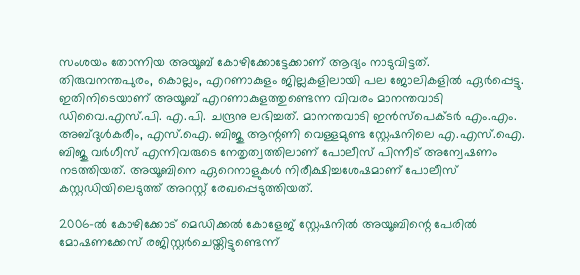സംശയം തോന്നിയ അയൂബ് കോഴിക്കോട്ടേക്കാണ് ആദ്യം നാടുവിട്ടത്. തിരുവനന്തപുരം, കൊല്ലം, എറണാകുളം ജില്ലകളിലായി പല ജോലികളില്‍ ഏര്‍പ്പെട്ടു. ഇതിനിടെയാണ് അയൂബ് എറണാകുളത്തുണ്ടെന്ന വിവരം മാനന്തവാടി ഡിവൈ.എസ്.പി. എ.പി. ചന്ദ്രനു ലഭിച്ചത്. മാനന്തവാടി ഇന്‍സ്‌പെക്ടര്‍ എം.എം. അബ്ദുള്‍കരീം, എസ്.ഐ. ബിജു ആന്റണി വെള്ളമുണ്ട സ്റ്റേഷനിലെ എ.എസ്.ഐ. ബിജു വര്‍ഗീസ് എന്നിവരുടെ നേതൃത്വത്തിലാണ് പോലീസ് പിന്നീട് അന്വേഷണം നടത്തിയത്. അയൂബിനെ ഏറെനാളുകള്‍ നിരീക്ഷിച്ചശേഷമാണ് പോലീസ് കസ്റ്റഡിയിലെടുത്ത് അറസ്റ്റ് രേഖപ്പെടുത്തിയത്.

2006-ല്‍ കോഴിക്കോട് മെഡിക്കല്‍ കോളേജ് സ്റ്റേഷനില്‍ അയൂബിന്റെ പേരില്‍ മോഷണക്കേസ് രജിസ്റ്റര്‍ചെയ്തിട്ടുണ്ടെന്ന്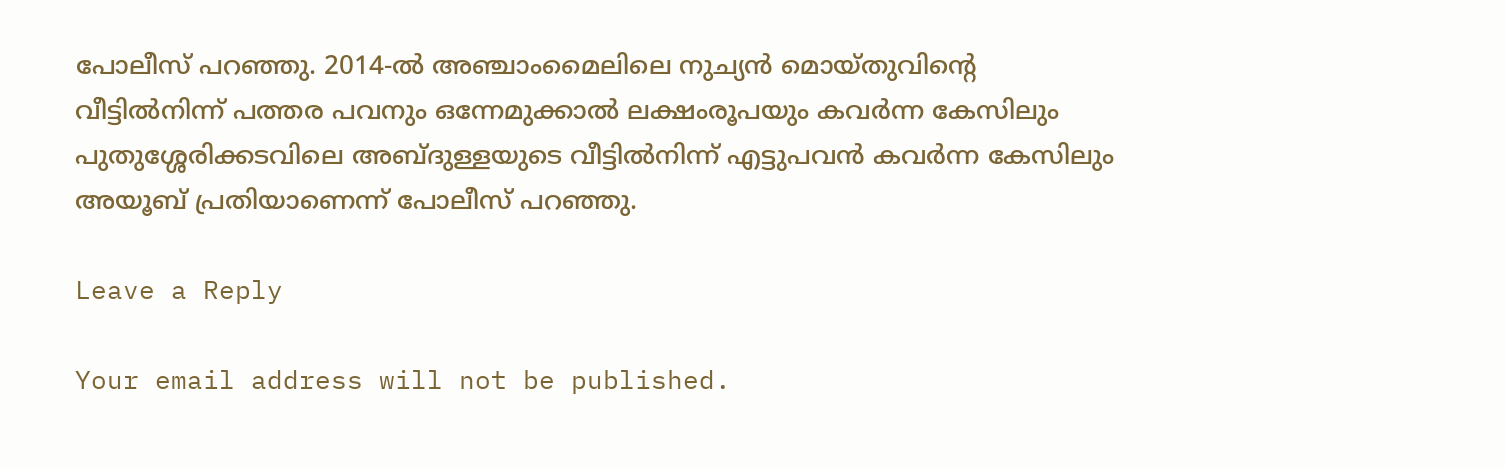പോലീസ് പറഞ്ഞു. 2014-ല്‍ അഞ്ചാംമൈലിലെ നുച്യന്‍ മൊയ്തുവിന്റെ വീട്ടില്‍നിന്ന് പത്തര പവനും ഒന്നേമുക്കാല്‍ ലക്ഷംരൂപയും കവര്‍ന്ന കേസിലും പുതുശ്ശേരിക്കടവിലെ അബ്ദുള്ളയുടെ വീട്ടില്‍നിന്ന് എട്ടുപവന്‍ കവര്‍ന്ന കേസിലും അയൂബ് പ്രതിയാണെന്ന് പോലീസ് പറഞ്ഞു.

Leave a Reply

Your email address will not be published.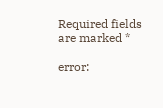Required fields are marked *

error: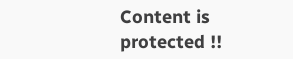Content is protected !!